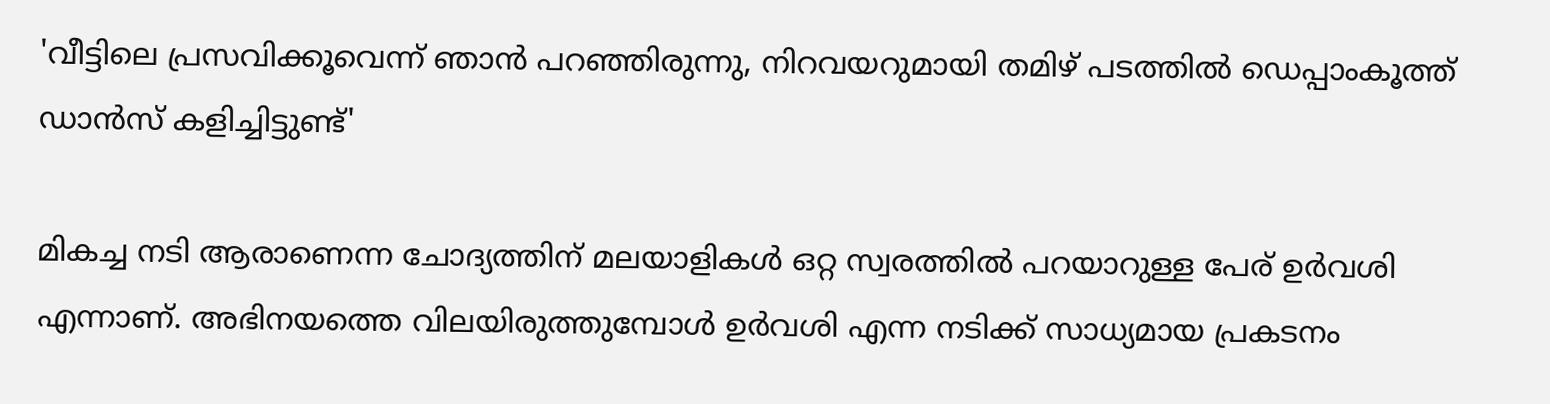'വീട്ടിലെ പ്രസവിക്കൂവെന്ന് ഞാൻ പറഞ്ഞിരുന്നു, നിറവയറുമായി തമിഴ് പടത്തിൽ ‍ഡെപ്പാംകൂത്ത് ഡാൻസ് കളിച്ചിട്ടുണ്ട്'

മികച്ച നടി ആരാണെന്ന ചോദ്യത്തിന് മലയാളികൾ ഒറ്റ സ്വരത്തിൽ പറയാറുള്ള പേര് ഉർവശി എന്നാണ്. അഭിനയത്തെ വിലയിരുത്തുമ്പോൾ ഉർവശി എന്ന നടിക്ക് സാധ്യമായ പ്രകടനം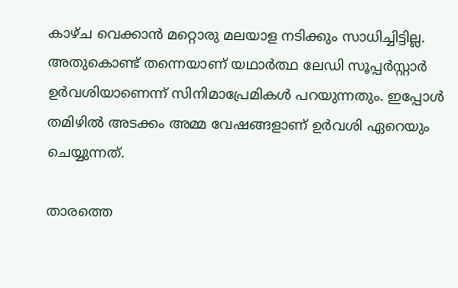കാഴ്ച വെക്കാൻ മറ്റൊരു മലയാള നടിക്കും സാധിച്ചിട്ടില്ല. അതുകൊണ്ട് തന്നെയാണ് യഥാർത്ഥ ലേഡി സൂപ്പർസ്റ്റാർ ഉർവശിയാണെന്ന് സിനിമാപ്രേമികൾ പറയുന്നതും. ഇപ്പോൾ തമിഴിൽ അടക്കം അമ്മ വേഷങ്ങളാണ് ഉർവശി ഏറെയും ചെയ്യുന്നത്.

താരത്തെ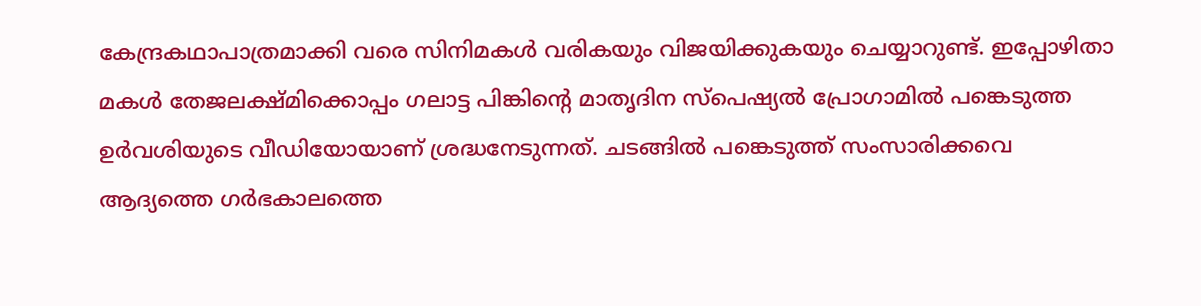കേന്ദ്രകഥാപാത്രമാക്കി വരെ സിനിമകൾ വരികയും വിജയിക്കുകയും ചെയ്യാറുണ്ട്. ഇപ്പോഴിതാ മകൾ തേജലക്ഷ്മിക്കൊപ്പം ഗലാട്ട പിങ്കിന്റെ മാതൃദിന സ്പെഷ്യൽ പ്രോഗാമിൽ പങ്കെടുത്ത ഉർവശിയുടെ വീഡിയോയാണ് ശ്രദ്ധനേടുന്നത്. ചടങ്ങിൽ പങ്കെടുത്ത് സംസാരിക്കവെ ആദ്യത്തെ ഗർഭകാലത്തെ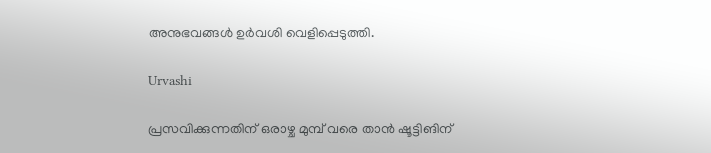അനുഭവങ്ങൾ ഉർവശി വെളിപ്പെടുത്തി.

Urvashi

പ്രസവിക്കുന്നതിന് ഒരാഴ്ച മുമ്പ് വരെ താൻ ഷൂട്ടിങിന്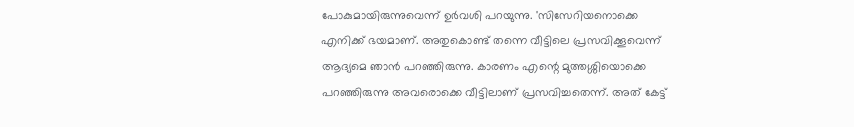പോകുമായിരുന്നുവെന്ന് ഉർവശി പറയുന്നു. 'സിസേറിയനൊക്കെ എനിക്ക് ഭയമാണ്. അതുകൊണ്ട് തന്നെ വീട്ടിലെ പ്രസവിക്കൂവെന്ന് ആദ്യമെ ഞാൻ പറഞ്ഞിരുന്നു. കാരണം എന്റെ മുത്തശ്ശിയൊക്കെ പറഞ്ഞിരുന്നു അവരൊക്കെ വീട്ടിലാണ് പ്രസവിച്ചതെന്ന്. അത് കേട്ട്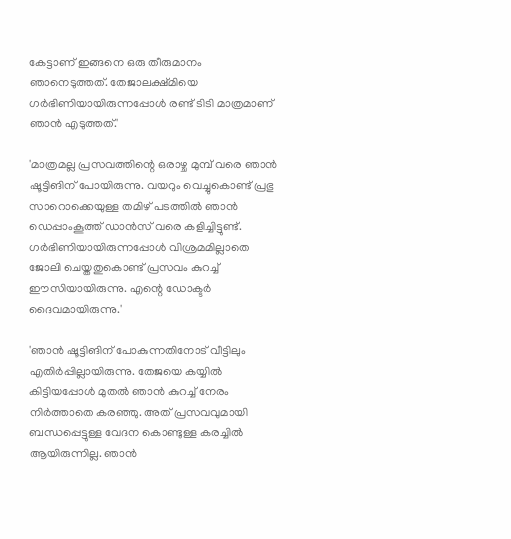കേട്ടാണ് ഇങ്ങനെ ഒരു തീരുമാനം ഞാനെടുത്തത്. തേജാലക്ഷ്മിയെ ഗർഭിണിയായിരുന്നപ്പോൾ രണ്ട് ടിടി മാത്രമാണ് ഞാൻ എടുത്തത്.'

'മാത്രമല്ല പ്രസവത്തിന്റെ ഒരാഴ്ച മുമ്പ് വരെ ഞാൻ ഷൂട്ടിങിന് പോയിരുന്നു. വയറും വെച്ചുകൊണ്ട് പ്രഭു സാറൊക്കെയുള്ള തമിഴ് പടത്തിൽ ‍ഞാൻ ഡെപ്പാംകൂത്ത് ഡാൻസ് വരെ കളിച്ചിട്ടുണ്ട്. ഗർഭിണിയായിരുന്നപ്പോൾ വിശ്രമമില്ലാതെ ജോലി ചെയ്തതുകൊണ്ട് പ്രസവം കുറച്ച് ഈസിയായിരുന്നു. എന്റെ ഡോക്ടർ ദൈവമായിരുന്നു.'

'ഞാൻ ഷൂട്ടിങിന് പോകുന്നതിനോട് വീട്ടിലും എതിർപ്പില്ലായിരുന്നു. തേജയെ കയ്യിൽ കിട്ടിയപ്പോൾ മുതൽ ഞാൻ കുറച്ച് നേരം നിർത്താതെ കരഞ്ഞു. അത് പ്രസവവുമായി ബന്ധപ്പെട്ടുള്ള വേദന കൊണ്ടുള്ള കരച്ചിൽ ആയിരുന്നില്ല. ഞാൻ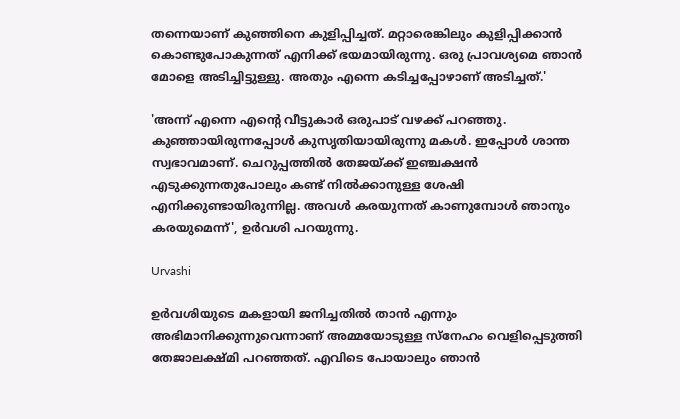തന്നെയാണ് കുഞ്ഞിനെ കുളിപ്പിച്ചത്. മറ്റാരെങ്കിലും കുളിപ്പിക്കാൻ കൊണ്ടുപോകുന്നത് എനിക്ക് ഭയമായിരുന്നു. ഒരു പ്രാവശ്യമെ ഞാൻ മോളെ അടിച്ചിട്ടുള്ളു. അതും എന്നെ കടിച്ചപ്പോഴാണ് അടിച്ചത്.'

'അന്ന് എന്നെ എന്റെ വീട്ടുകാർ ഒരുപാട് വഴക്ക് പറഞ്ഞു. കുഞ്ഞായിരുന്നപ്പോൾ കുസൃതിയായിരുന്നു മകൾ. ഇപ്പോൾ ശാന്ത സ്വഭാവമാണ്. ചെറുപ്പത്തിൽ തേജയ്ക്ക് ഇഞ്ചക്ഷൻ എടുക്കുന്നതുപോലും കണ്ട് നിൽക്കാനുള്ള ശേഷി എനിക്കുണ്ടായിരുന്നില്ല. അവൾ കരയുന്നത് കാണുമ്പോൾ ഞാനും കരയുമെന്ന്', ഉർവശി പറയുന്നു.

Urvashi

ഉർവശിയുടെ മകളായി ജനിച്ചതിൽ താൻ എന്നും അഭിമാനിക്കുന്നുവെന്നാണ് അമ്മയോടുള്ള സ്നേഹം വെളിപ്പെടുത്തി തേജാലക്ഷ്മി പറഞ്ഞത്. എവിടെ പോയാലും ഞാൻ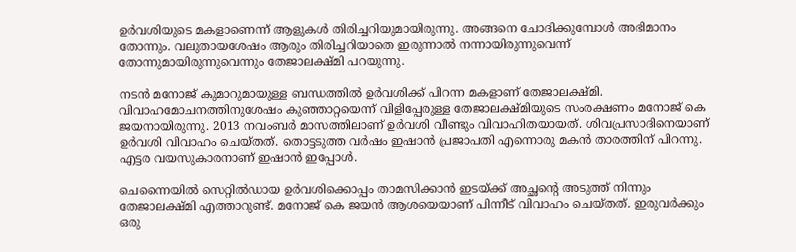ഉർവശിയുടെ മകളാണെന്ന് ആളുകൾ തിരിച്ചറിയുമായിരുന്നു. അങ്ങനെ ചോദിക്കുമ്പോൾ അഭിമാനം തോന്നും. വലുതായശേഷം ആരും തിരിച്ചറിയാതെ ഇരുന്നാൽ നന്നായിരുന്നുവെന്ന് തോന്നുമായിരുന്നുവെന്നും തേജാലക്ഷ്മി പറയുന്നു.

നടൻ‌ മനോജ് കുമാറുമായുള്ള ബന്ധത്തിൽ ഉർവശിക്ക് പിറന്ന മകളാണ് തേജാലക്ഷ്മി. വിവാഹമോചനത്തിനുശേഷം കുഞ്ഞാറ്റയെന്ന് വിളിപ്പേരുള്ള തേജാലക്ഷ്മിയുടെ സംരക്ഷണം മനോജ് കെ ജയനായിരുന്നു. 2013 നവംബർ മാസത്തിലാണ് ഉർവശി വീണ്ടും വിവാഹിതയായത്. ശിവപ്രസാദിനെയാണ് ഉർവശി വിവാഹം ചെയ്തത്. തൊട്ടടുത്ത വർഷം ഇഷാൻ പ്രജാപതി എന്നൊരു മകൻ താരത്തിന് പിറന്നു. എട്ടര വയസുകാരനാണ് ഇഷാൻ ഇപ്പോൾ.

ചെന്നൈയിൽ സെറ്റിൽഡായ ഉർ‌വശിക്കൊപ്പം താമസിക്കാൻ ഇടയ്ക്ക് അച്ഛന്റെ അടുത്ത് നിന്നും തേജാലക്ഷ്മി എത്താറുണ്ട്. മനോജ് കെ ജയൻ ആശയെയാണ് പിന്നീട് വിവാഹം ചെയ്തത്. ഇരുവർക്കും ഒരു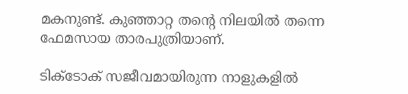മകനുണ്ട്. കുഞ്ഞാറ്റ തന്റെ നിലയിൽ തന്നെ ഫേമസായ താരപുത്രിയാണ്.

ടിക്ടോക് സജീവമായിരുന്ന നാളുകളിൽ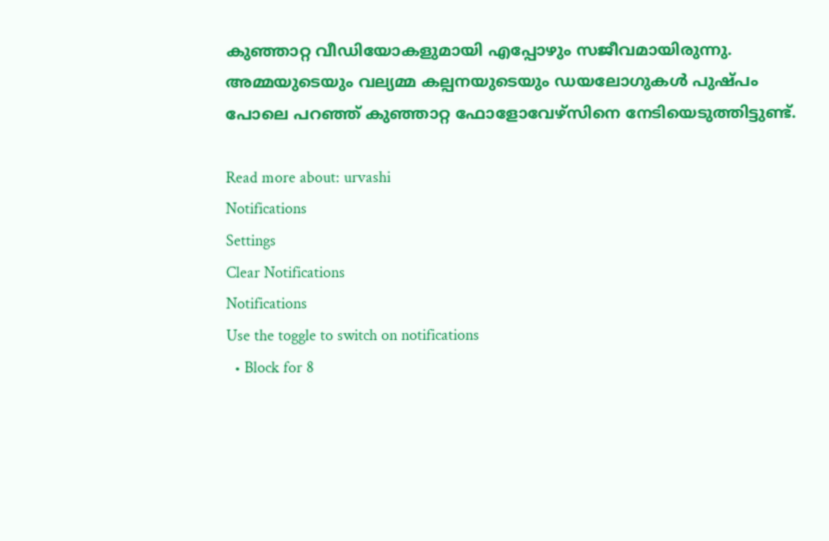കുഞ്ഞാറ്റ വീഡിയോകളുമായി എപ്പോഴും സജീവമായിരുന്നു. അമ്മയുടെയും വല്യമ്മ കല്പനയുടെയും ഡയലോഗുകൾ പുഷ്പം പോലെ പറഞ്ഞ് കുഞ്ഞാറ്റ ഫോളോവേഴ്‌സിനെ നേടിയെടുത്തിട്ടുണ്ട്.

Read more about: urvashi
Notifications
Settings
Clear Notifications
Notifications
Use the toggle to switch on notifications
  • Block for 8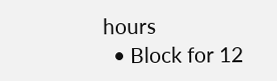hours
  • Block for 12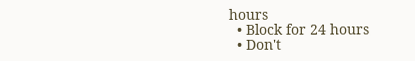hours
  • Block for 24 hours
  • Don't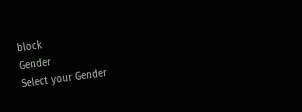block
Gender
Select your Gender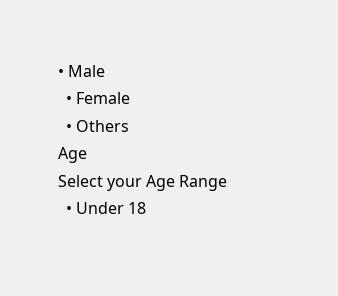• Male
  • Female
  • Others
Age
Select your Age Range
  • Under 18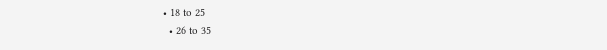• 18 to 25
  • 26 to 35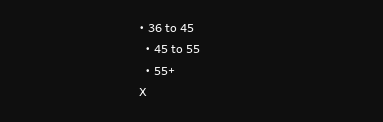• 36 to 45
  • 45 to 55
  • 55+
X